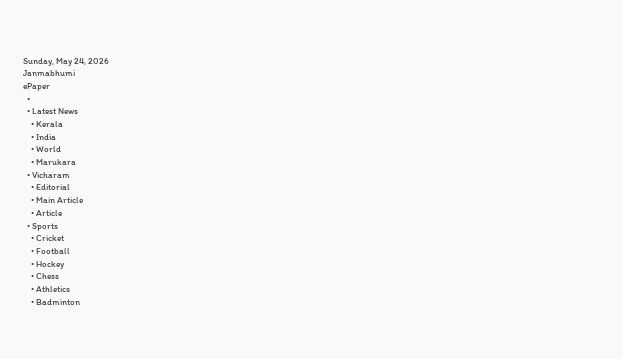Sunday, May 24, 2026
Janmabhumi
ePaper
  •
  • Latest News
    • Kerala
    • India
    • World
    • Marukara
  • Vicharam
    • Editorial
    • Main Article
    • Article
  • Sports
    • Cricket
    • Football
    • Hockey
    • Chess
    • Athletics
    • Badminton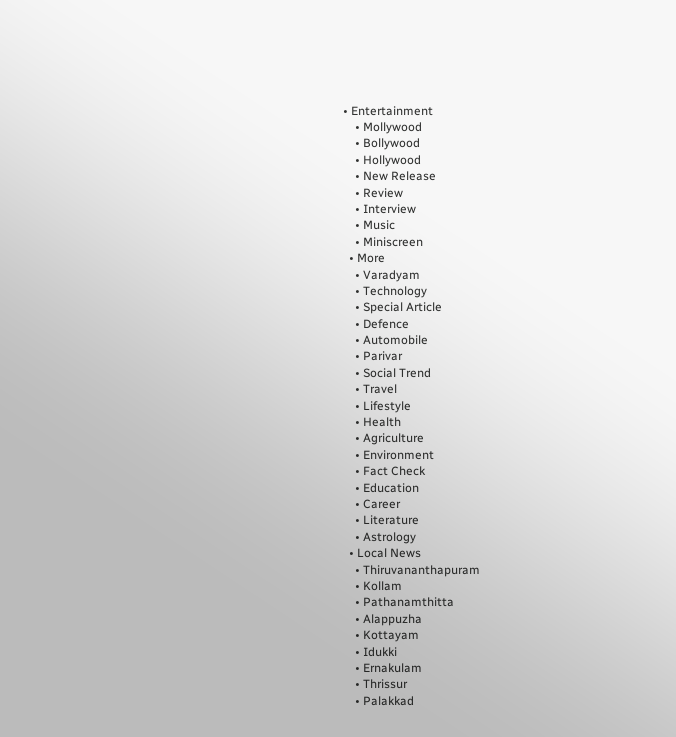• Entertainment
    • Mollywood
    • Bollywood
    • Hollywood
    • New Release
    • Review
    • Interview
    • Music
    • Miniscreen
  • More
    • Varadyam
    • Technology
    • Special Article
    • Defence
    • Automobile
    • Parivar
    • Social Trend
    • Travel
    • Lifestyle
    • Health
    • Agriculture
    • Environment
    • Fact Check
    • Education
    • Career
    • Literature
    • Astrology
  • Local News
    • Thiruvananthapuram
    • Kollam
    • Pathanamthitta
    • Alappuzha
    • Kottayam
    • Idukki
    • Ernakulam
    • Thrissur
    • Palakkad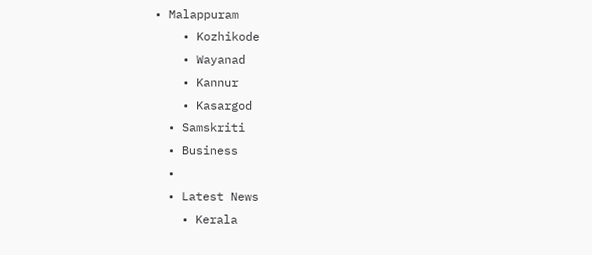• Malappuram
    • Kozhikode
    • Wayanad
    • Kannur
    • Kasargod
  • Samskriti
  • Business
  •
  • Latest News
    • Kerala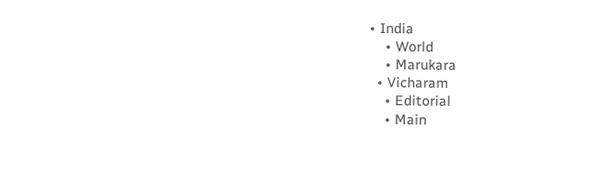• India
    • World
    • Marukara
  • Vicharam
    • Editorial
    • Main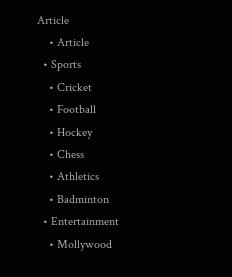Article
    • Article
  • Sports
    • Cricket
    • Football
    • Hockey
    • Chess
    • Athletics
    • Badminton
  • Entertainment
    • Mollywood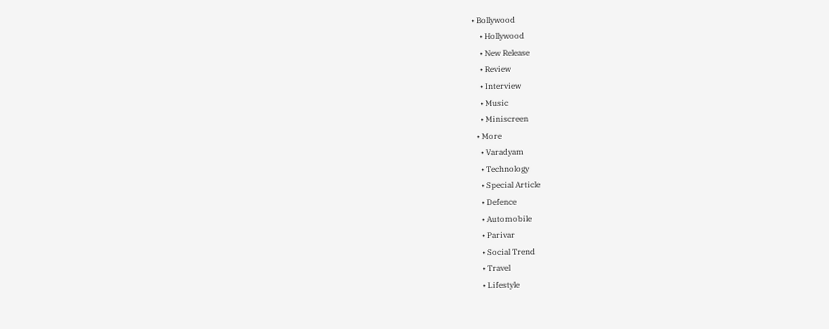• Bollywood
    • Hollywood
    • New Release
    • Review
    • Interview
    • Music
    • Miniscreen
  • More
    • Varadyam
    • Technology
    • Special Article
    • Defence
    • Automobile
    • Parivar
    • Social Trend
    • Travel
    • Lifestyle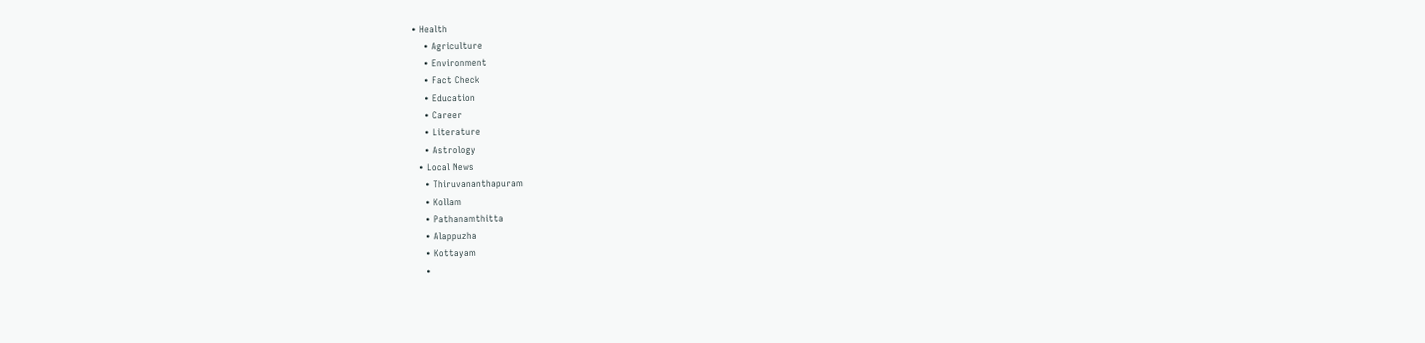• Health
    • Agriculture
    • Environment
    • Fact Check
    • Education
    • Career
    • Literature
    • Astrology
  • Local News
    • Thiruvananthapuram
    • Kollam
    • Pathanamthitta
    • Alappuzha
    • Kottayam
    •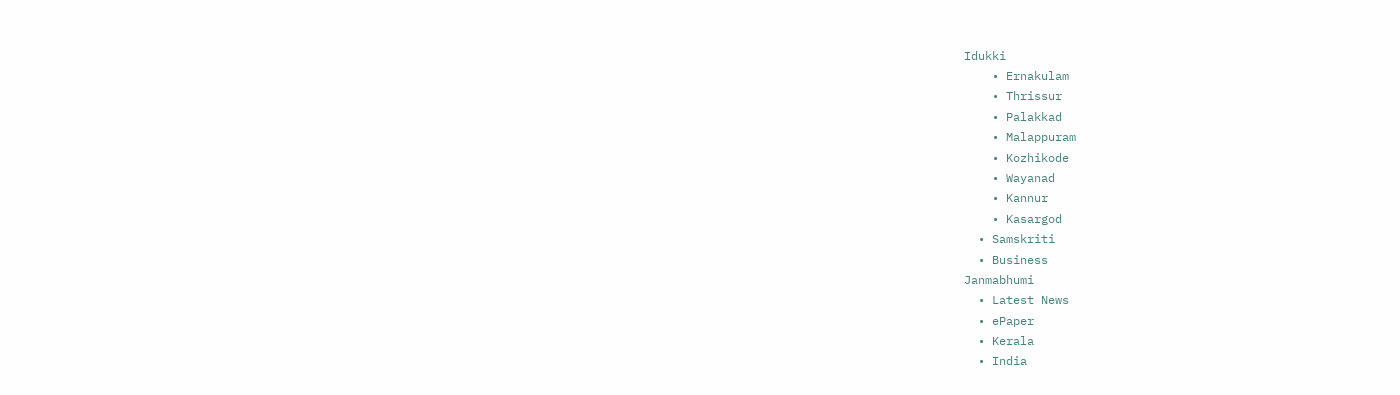Idukki
    • Ernakulam
    • Thrissur
    • Palakkad
    • Malappuram
    • Kozhikode
    • Wayanad
    • Kannur
    • Kasargod
  • Samskriti
  • Business
Janmabhumi
  • Latest News
  • ePaper
  • Kerala
  • India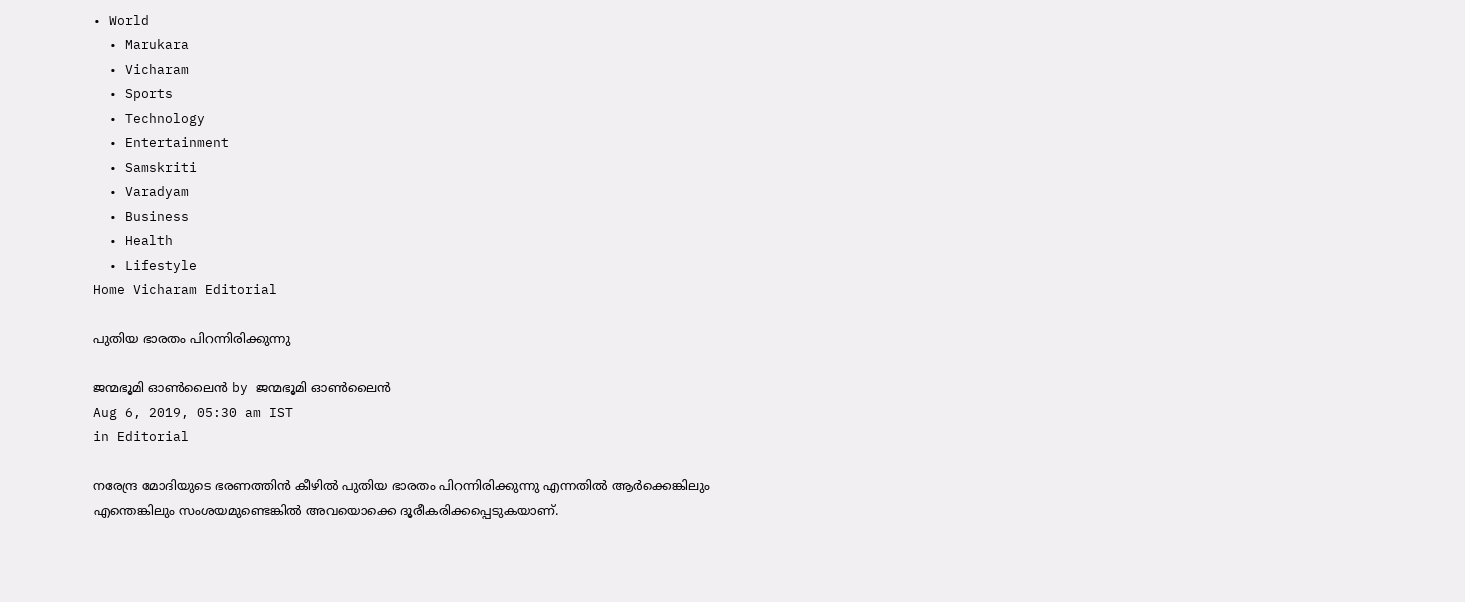• World
  • Marukara
  • Vicharam
  • Sports
  • Technology
  • Entertainment
  • Samskriti
  • Varadyam
  • Business
  • Health
  • Lifestyle
Home Vicharam Editorial

പുതിയ ഭാരതം പിറന്നിരിക്കുന്നു

ജന്മഭൂമി ഓണ്‍ലൈന്‍ by ജന്മഭൂമി ഓണ്‍ലൈന്‍
Aug 6, 2019, 05:30 am IST
in Editorial

നരേന്ദ്ര മോദിയുടെ ഭരണത്തിന്‍ കീഴില്‍ പുതിയ ഭാരതം പിറന്നിരിക്കുന്നു എന്നതില്‍ ആര്‍ക്കെങ്കിലും എന്തെങ്കിലും സംശയമുണ്ടെങ്കില്‍ അവയൊക്കെ ദൂരീകരിക്കപ്പെടുകയാണ്.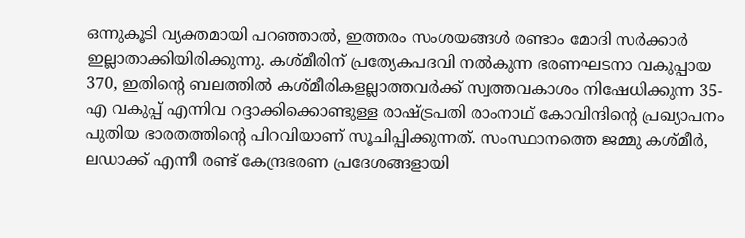ഒന്നുകൂടി വ്യക്തമായി പറഞ്ഞാല്‍, ഇത്തരം സംശയങ്ങള്‍ രണ്ടാം മോദി സര്‍ക്കാര്‍ ഇല്ലാതാക്കിയിരിക്കുന്നു. കശ്മീരിന് പ്രത്യേകപദവി നല്‍കുന്ന ഭരണഘടനാ വകുപ്പായ 370, ഇതിന്റെ ബലത്തില്‍ കശ്മീരികളല്ലാത്തവര്‍ക്ക് സ്വത്തവകാശം നിഷേധിക്കുന്ന 35-എ വകുപ്പ് എന്നിവ റദ്ദാക്കിക്കൊണ്ടുള്ള രാഷ്‌ട്രപതി രാംനാഥ് കോവിന്ദിന്റെ പ്രഖ്യാപനം പുതിയ ഭാരതത്തിന്റെ പിറവിയാണ് സൂചിപ്പിക്കുന്നത്. സംസ്ഥാനത്തെ ജമ്മു കശ്മീര്‍, ലഡാക്ക് എന്നീ രണ്ട് കേന്ദ്രഭരണ പ്രദേശങ്ങളായി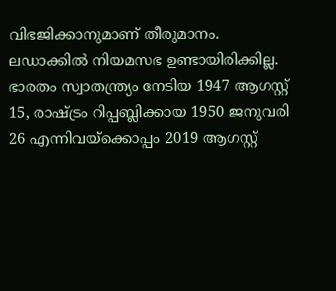വിഭജിക്കാനുമാണ് തീരുമാനം. ലഡാക്കില്‍ നിയമസഭ ഉണ്ടായിരിക്കില്ല. ഭാരതം സ്വാതന്ത്ര്യം നേടിയ 1947 ആഗസ്റ്റ് 15, രാഷ്‌ട്രം റിപ്പബ്ലിക്കായ 1950 ജനുവരി 26 എന്നിവയ്‌ക്കൊപ്പം 2019 ആഗസ്റ്റ്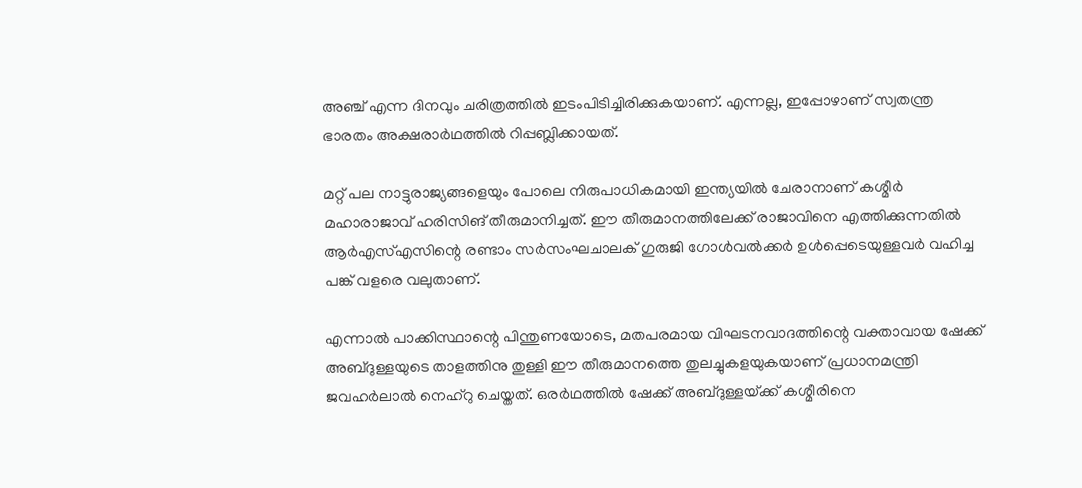അഞ്ച് എന്ന ദിനവും ചരിത്രത്തില്‍ ഇടംപിടിച്ചിരിക്കുകയാണ്. എന്നല്ല, ഇപ്പോഴാണ് സ്വതന്ത്ര ഭാരതം അക്ഷരാര്‍ഥത്തില്‍ റിപ്പബ്ലിക്കായത്.

മറ്റ് പല നാട്ടുരാജ്യങ്ങളെയും പോലെ നിരുപാധികമായി ഇന്ത്യയില്‍ ചേരാനാണ് കശ്മീര്‍ മഹാരാജാവ് ഹരിസിങ് തീരുമാനിച്ചത്. ഈ തീരുമാനത്തിലേക്ക് രാജാവിനെ എത്തിക്കുന്നതില്‍ ആര്‍എസ്എസിന്റെ രണ്ടാം സര്‍സംഘചാലക് ഗുരുജി ഗോള്‍വല്‍ക്കര്‍ ഉള്‍പ്പെടെയുള്ളവര്‍ വഹിച്ച പങ്ക് വളരെ വലുതാണ്.

എന്നാല്‍ പാക്കിസ്ഥാന്റെ പിന്തുണയോടെ, മതപരമായ വിഘടനവാദത്തിന്റെ വക്താവായ ഷേക്ക് അബ്ദുള്ളയുടെ താളത്തിനു തുള്ളി ഈ തീരുമാനത്തെ തുലച്ചുകളയുകയാണ് പ്രധാനമന്ത്രി ജവഹര്‍ലാല്‍ നെഹ്‌റു ചെയ്തത്. ഒരര്‍ഥത്തില്‍ ഷേക്ക് അബ്ദുള്ളയ്‌ക്ക് കശ്മീരിനെ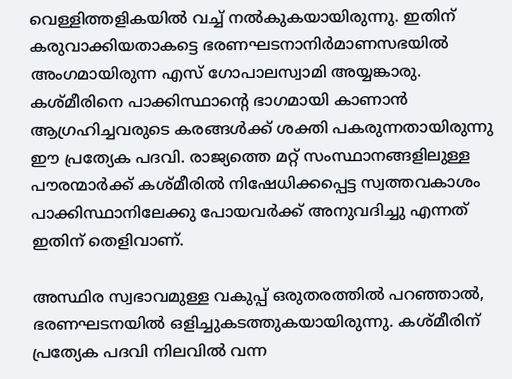വെള്ളിത്തളികയില്‍ വച്ച് നല്‍കുകയായിരുന്നു. ഇതിന് കരുവാക്കിയതാകട്ടെ ഭരണഘടനാനിര്‍മാണസഭയില്‍ അംഗമായിരുന്ന എസ് ഗോപാലസ്വാമി അയ്യങ്കാരു. കശ്മീരിനെ പാക്കിസ്ഥാന്റെ ഭാഗമായി കാണാന്‍ ആഗ്രഹിച്ചവരുടെ കരങ്ങള്‍ക്ക് ശക്തി പകരുന്നതായിരുന്നു ഈ പ്രത്യേക പദവി. രാജ്യത്തെ മറ്റ് സംസ്ഥാനങ്ങളിലുള്ള പൗരന്മാര്‍ക്ക് കശ്മീരില്‍ നിഷേധിക്കപ്പെട്ട സ്വത്തവകാശം പാക്കിസ്ഥാനിലേക്കു പോയവര്‍ക്ക് അനുവദിച്ചു എന്നത് ഇതിന് തെളിവാണ്.

അസ്ഥിര സ്വഭാവമുള്ള വകുപ്പ് ഒരുതരത്തില്‍ പറഞ്ഞാല്‍, ഭരണഘടനയില്‍ ഒളിച്ചുകടത്തുകയായിരുന്നു. കശ്മീരിന് പ്രത്യേക പദവി നിലവില്‍ വന്ന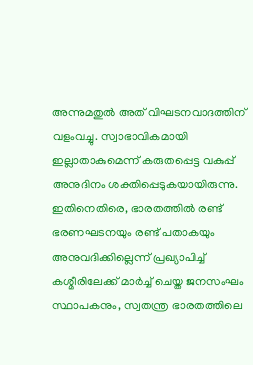അന്നുമതുല്‍ അത് വിഘടനവാദത്തിന് വളംവച്ചു. സ്വാഭാവികമായി ഇല്ലാതാകുമെന്ന് കരുതപ്പെട്ട വകുപ്പ് അനുദിനം ശക്തിപ്പെടുകയായിരുന്നു. ഇതിനെതിരെ, ഭാരതത്തില്‍ രണ്ട് ഭരണഘടനയും രണ്ട് പതാകയും അനുവദിക്കില്ലെന്ന് പ്രഖ്യാപിച്ച് കശ്മീരിലേക്ക് മാര്‍ച്ച് ചെയ്ത ജനസംഘം സ്ഥാപകനും, സ്വതന്ത്ര ഭാരതത്തിലെ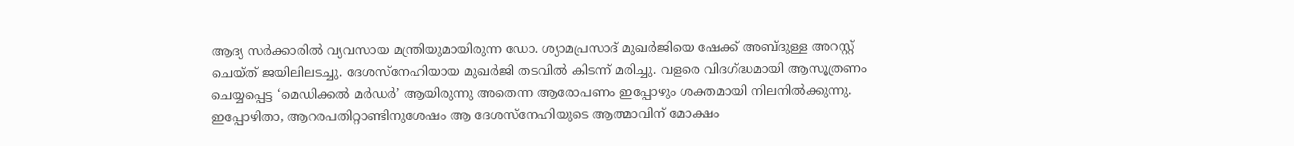ആദ്യ സര്‍ക്കാരില്‍ വ്യവസായ മന്ത്രിയുമായിരുന്ന ഡോ. ശ്യാമപ്രസാദ് മുഖര്‍ജിയെ ഷേക്ക് അബ്ദുള്ള അറസ്റ്റ് ചെയ്ത് ജയിലിലടച്ചു. ദേശസ്‌നേഹിയായ മുഖര്‍ജി തടവില്‍ കിടന്ന് മരിച്ചു. വളരെ വിദഗ്‌ദ്ധമായി ആസൂത്രണം ചെയ്യപ്പെട്ട ‘മെഡിക്കല്‍ മര്‍ഡര്‍’ ആയിരുന്നു അതെന്ന ആരോപണം ഇപ്പോഴും ശക്തമായി നിലനില്‍ക്കുന്നു. ഇപ്പോഴിതാ, ആറരപതിറ്റാണ്ടിനുശേഷം ആ ദേശസ്‌നേഹിയുടെ ആത്മാവിന് മോക്ഷം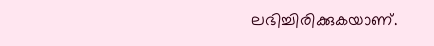ലഭിച്ചിരിക്കുകയാണ്.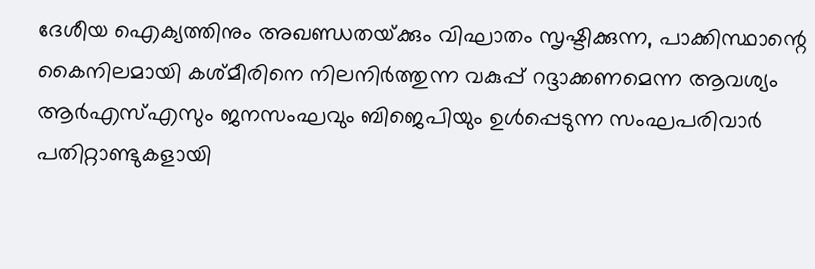ദേശീയ ഐക്യത്തിനും അഖണ്ഡതയ്‌ക്കും വിഘാതം സൃഷ്ടിക്കുന്ന, പാക്കിസ്ഥാന്റെ കൈനിലമായി കശ്മീരിനെ നിലനിര്‍ത്തുന്ന വകുപ്പ് റദ്ദാക്കണമെന്ന ആവശ്യം ആര്‍എസ്എസും ജനസംഘവും ബിജെപിയും ഉള്‍പ്പെടുന്ന സംഘപരിവാര്‍ പതിറ്റാണ്ടുകളായി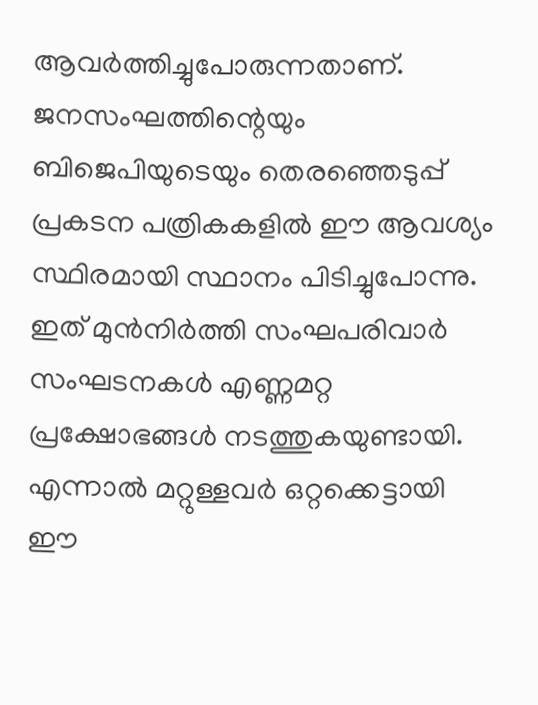ആവര്‍ത്തിച്ചുപോരുന്നതാണ്. ജനസംഘത്തിന്റെയും ബിജെപിയുടെയും തെരഞ്ഞെടുപ്പ് പ്രകടന പത്രികകളില്‍ ഈ ആവശ്യം സ്ഥിരമായി സ്ഥാനം പിടിച്ചുപോന്നു. ഇത് മുന്‍നിര്‍ത്തി സംഘപരിവാര്‍ സംഘടനകള്‍ എണ്ണമറ്റ പ്രക്ഷോഭങ്ങള്‍ നടത്തുകയുണ്ടായി. എന്നാല്‍ മറ്റുള്ളവര്‍ ഒറ്റക്കെട്ടായി ഈ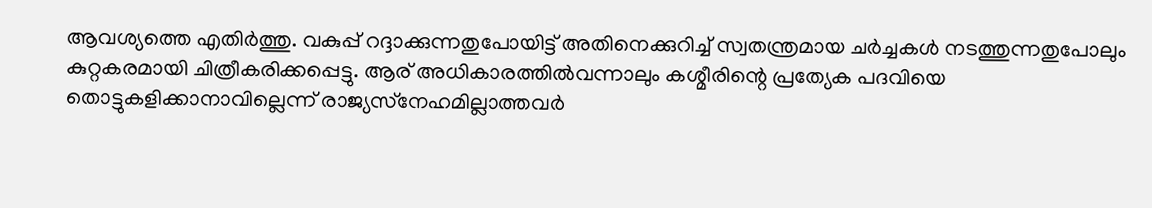ആവശ്യത്തെ എതിര്‍ത്തു. വകുപ്പ് റദ്ദാക്കുന്നതുപോയിട്ട് അതിനെക്കുറിച്ച് സ്വതന്ത്രമായ ചര്‍ച്ചകള്‍ നടത്തുന്നതുപോലും കുറ്റകരമായി ചിത്രീകരിക്കപ്പെട്ടു. ആര് അധികാരത്തില്‍വന്നാലും കശ്മീരിന്റെ പ്രത്യേക പദവിയെ തൊട്ടുകളിക്കാനാവില്ലെന്ന് രാജ്യസ്‌നേഹമില്ലാത്തവര്‍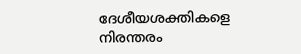ദേശീയശക്തികളെ നിരന്തരം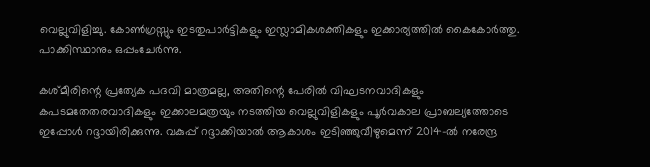വെല്ലുവിളിച്ചു. കോണ്‍ഗ്രസ്സും ഇടതുപാര്‍ട്ടികളും ഇസ്ലാമികശക്തികളും ഇക്കാര്യത്തില്‍ കൈകോര്‍ത്തു. പാക്കിസ്ഥാനും ഒപ്പംചേര്‍ന്നു.

കശ്മീരിന്റെ പ്രത്യേക പദവി മാത്രമല്ല, അതിന്റെ പേരില്‍ വിഘടനവാദികളും കപടമതേതരവാദികളും ഇക്കാലമത്രയും നടത്തിയ വെല്ലുവിളികളും പൂര്‍വകാല പ്രാബല്യത്തോടെ ഇപ്പോള്‍ റദ്ദായിരിക്കുന്നു. വകുപ്പ് റദ്ദാക്കിയാല്‍ ആകാശം ഇടിഞ്ഞുവീഴുമെന്ന് 2014-ല്‍ നരേന്ദ്ര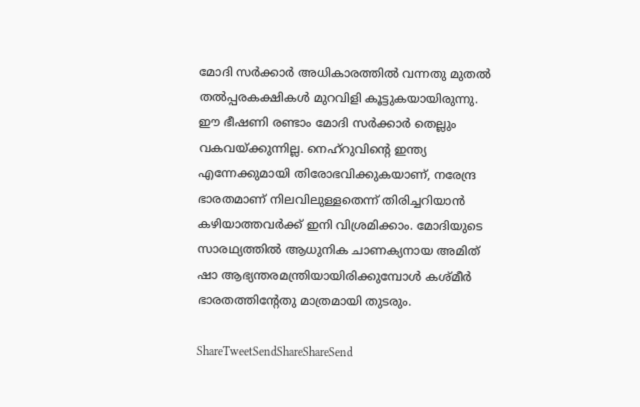മോദി സര്‍ക്കാര്‍ അധികാരത്തില്‍ വന്നതു മുതല്‍ തല്‍പ്പരകക്ഷികള്‍ മുറവിളി കൂട്ടുകയായിരുന്നു. ഈ ഭീഷണി രണ്ടാം മോദി സര്‍ക്കാര്‍ തെല്ലും വകവയ്‌ക്കുന്നില്ല. നെഹ്‌റുവിന്റെ ഇന്ത്യ എന്നേക്കുമായി തിരോഭവിക്കുകയാണ്, നരേന്ദ്ര ഭാരതമാണ് നിലവിലുള്ളതെന്ന് തിരിച്ചറിയാന്‍ കഴിയാത്തവര്‍ക്ക് ഇനി വിശ്രമിക്കാം. മോദിയുടെ സാരഥ്യത്തില്‍ ആധുനിക ചാണക്യനായ അമിത് ഷാ ആഭ്യന്തരമന്ത്രിയായിരിക്കുമ്പോള്‍ കശ്മീര്‍ ഭാരതത്തിന്റേതു മാത്രമായി തുടരും.

ShareTweetSendShareShareSend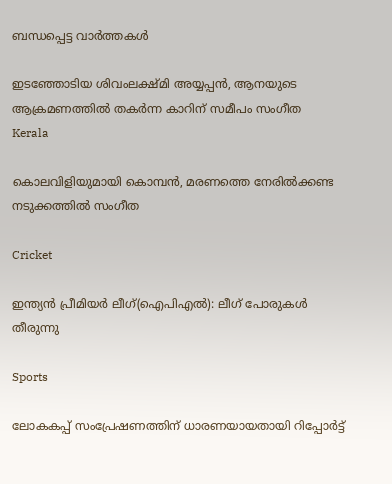ബന്ധപ്പെട്ട വാര്‍ത്തകള്‍

ഇടഞ്ഞോടിയ ശിവംലക്ഷ്മി അയ്യപ്പന്‍, ആനയുടെ ആക്രമണത്തില്‍ തകര്‍ന്ന കാറിന് സമീപം സംഗീത
Kerala

കൊലവിളിയുമായി കൊമ്പന്‍, മരണത്തെ നേരില്‍ക്കണ്ട നടുക്കത്തില്‍ സംഗീത

Cricket

ഇന്ത്യന്‍ പ്രീമിയര്‍ ലീഗ്(ഐപിഎല്‍): ലീഗ് പോരുകള്‍ തീരുന്നു

Sports

ലോകകപ്പ് സംപ്രേഷണത്തിന് ധാരണയായതായി റിപ്പോര്‍ട്ട്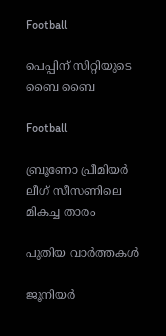Football

പെപ്പിന് സിറ്റിയുടെ ബൈ ബൈ

Football

ബ്രൂണോ പ്രീമിയര്‍ ലീഗ് സീസണിലെ മികച്ച താരം

പുതിയ വാര്‍ത്തകള്‍

ജൂനിയര്‍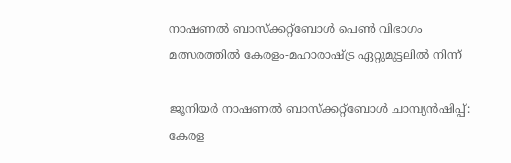നാഷണല്‍ ബാസ്‌ക്കറ്റ്‌ബോള്‍ പെണ്‍ വിഭാഗം മത്സരത്തില്‍ കേരളം-മഹാരാഷ്ട്ര ഏറ്റുമുട്ടലില്‍ നിന്ന്‌

ജൂനിയര്‍ നാഷണല്‍ ബാസ്‌ക്കറ്റ്ബോള്‍ ചാമ്പ്യന്‍ഷിപ്പ്: കേരള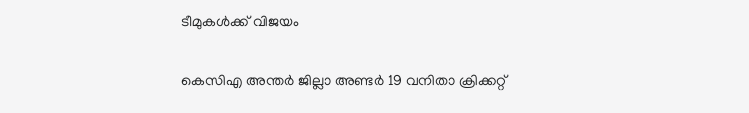ടീമുകള്‍ക്ക് വിജയം

കെസിഎ അന്തര്‍ ജില്ലാ അണ്ടര്‍ 19 വനിതാ ക്രിക്കറ്റ്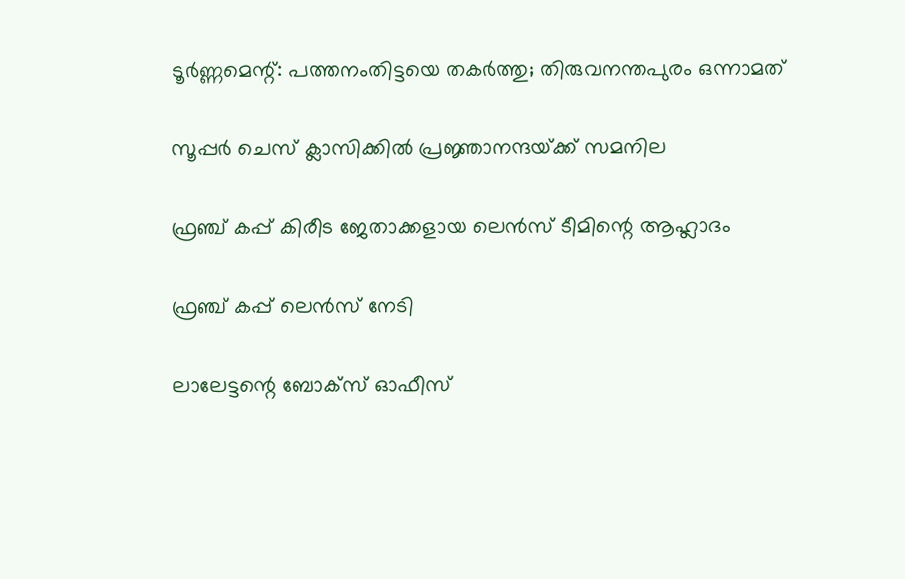ടൂര്‍ണ്ണമെന്റ്: പത്തനംതിട്ടയെ തകര്‍ത്തു; തിരുവനന്തപുരം ഒന്നാമത്

സൂപ്പര്‍ ചെസ് ക്ലാസിക്കില്‍ പ്രജ്ഞാനന്ദയ്‌ക്ക് സമനില

ഫ്രഞ്ച് കപ്പ് കിരീട ജേതാക്കളായ ലെന്‍സ് ടീമിന്റെ ആഹ്ലാദം

ഫ്രഞ്ച് കപ്പ് ലെന്‍സ് നേടി

ലാലേട്ടന്റെ ബോക്സ്‌ ഓഫീസ്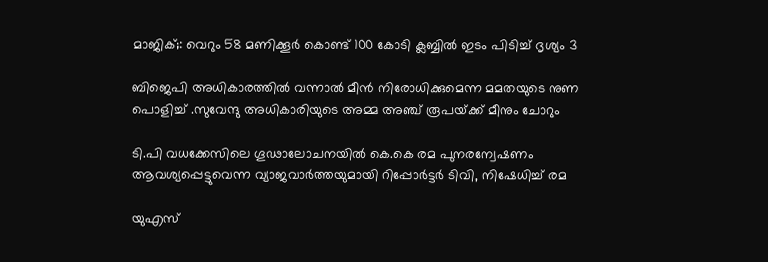മാജിക്‌;: വെറും 58 മണിക്കൂർ കൊണ്ട് 100 കോടി ക്ലബ്ബിൽ ഇടം പിടിച്ച് ദൃശ്യം 3

ബിജെപി അധികാരത്തില്‍ വന്നാല്‍ മീന്‍ നിരോധിക്കുമെന്ന മമതയുടെ നുണ പൊളിച്ച് .സുവേന്ദു അധികാരിയുടെ അമ്മ അഞ്ച് രൂപയ്‌ക്ക് മീനും ചോറും

ടി.പി വധക്കേസിലെ ഗൂഢാലോചനയില്‍ കെ.കെ രമ പുനരന്വേഷണം ആവശ്യപ്പെട്ടുവെന്ന വ്യാജവാര്‍ത്തയുമായി റിപ്പോര്‍ട്ടര്‍ ടിവി, നിഷേധിച്ച് രമ

യുഎസ്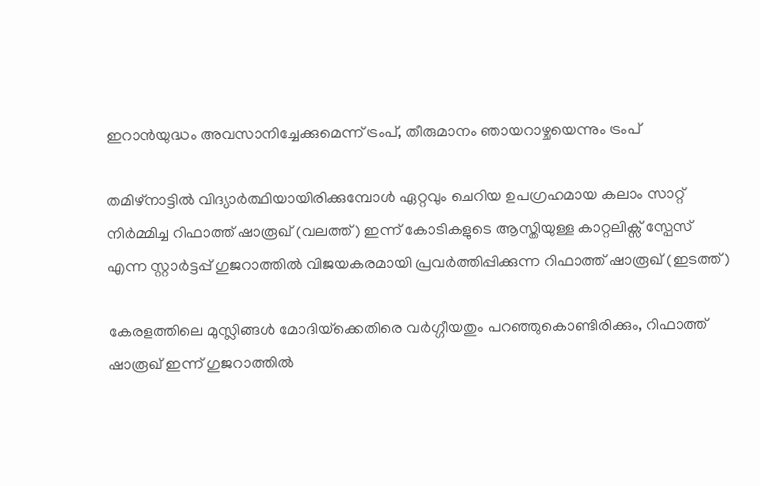ഇറാന്‍യുദ്ധം അവസാനിച്ചേക്കുമെന്ന് ട്രംപ്, തീരുമാനം ഞായറാഴ്ചയെന്നും ട്രംപ്

തമിഴ്നാട്ടില്‍ വിദ്യാര്‍ത്ഥിയായിരിക്കുമ്പോള്‍ ഏറ്റവും ചെറിയ ഉപഗ്രഹമായ കലാം സാറ്റ് നിര്‍മ്മിച്ച റിഫാത്ത് ഷാരൂഖ് (വലത്ത്) ഇന്ന് കോടികളുടെ ആസ്തിയുള്ള കാറ്റലിക്സ് സ്പേസ് എന്ന സ്റ്റാര്‍ട്ടപ്പ് ഗുജറാത്തില്‍ വിജയകരമായി പ്രവര്‍ത്തിപ്പിക്കുന്ന റിഫാത്ത് ഷാരൂഖ് (ഇടത്ത്)

കേരളത്തിലെ മുസ്ലിങ്ങള്‍ മോദിയ്‌ക്കെതിരെ വര്‍ഗ്ഗീയതും പറഞ്ഞുകൊണ്ടിരിക്കും, റിഫാത്ത് ഷാരൂഖ് ഇന്ന് ഗുജറാത്തില്‍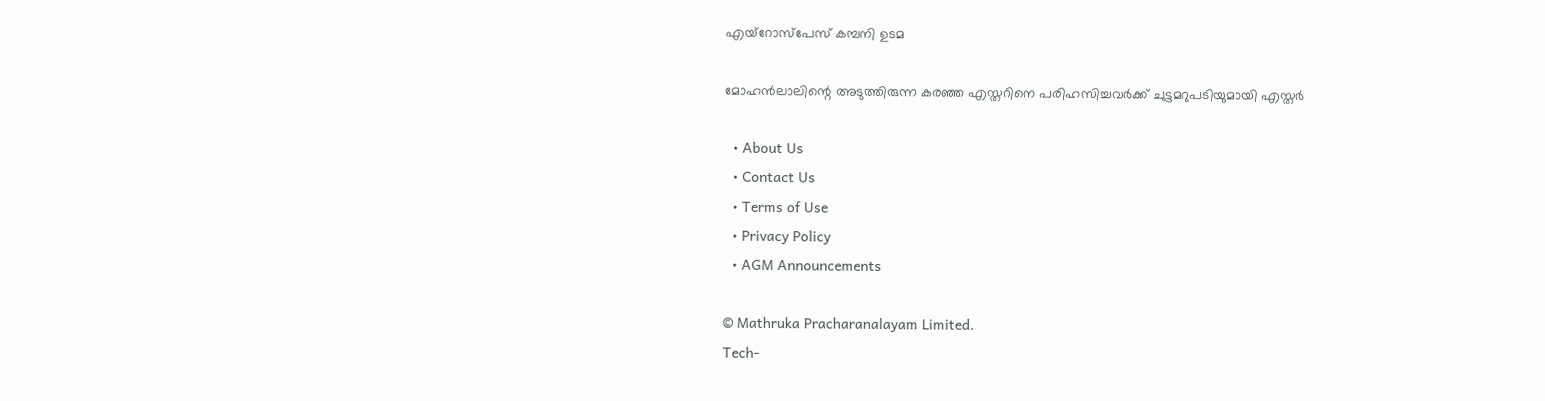എയ്റോസ്പേസ് കമ്പനി ഉടമ

മോഹന്‍ലാലിന്റെ അടുത്തിരുന്ന കരഞ്ഞ എസ്തറിനെ പരിഹസിച്ചവര്‍ക്ക് ചുട്ടമറുപടിയുമായി എസ്തര്‍

  • About Us
  • Contact Us
  • Terms of Use
  • Privacy Policy
  • AGM Announcements

© Mathruka Pracharanalayam Limited.
Tech-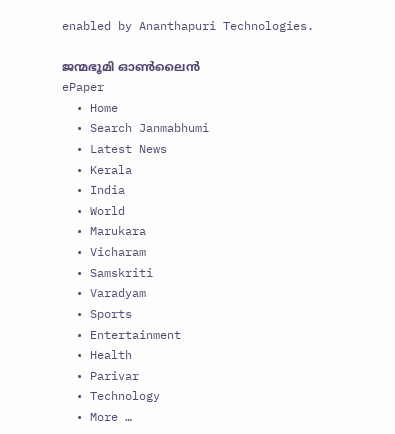enabled by Ananthapuri Technologies.

ജന്മഭൂമി ഓണ്‍ലൈന്‍
ePaper
  • Home
  • Search Janmabhumi
  • Latest News
  • Kerala
  • India
  • World
  • Marukara
  • Vicharam
  • Samskriti
  • Varadyam
  • Sports
  • Entertainment
  • Health
  • Parivar
  • Technology
  • More …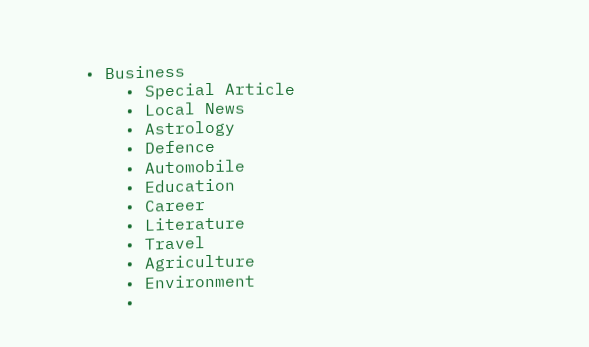• Business
    • Special Article
    • Local News
    • Astrology
    • Defence
    • Automobile
    • Education
    • Career
    • Literature
    • Travel
    • Agriculture
    • Environment
    •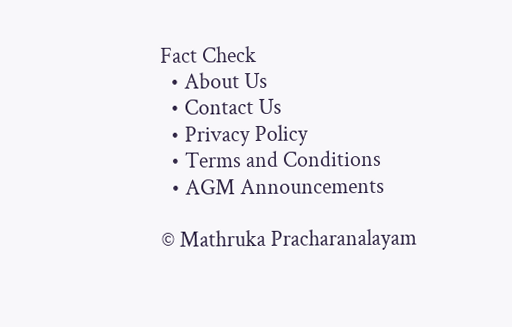Fact Check
  • About Us
  • Contact Us
  • Privacy Policy
  • Terms and Conditions
  • AGM Announcements

© Mathruka Pracharanalayam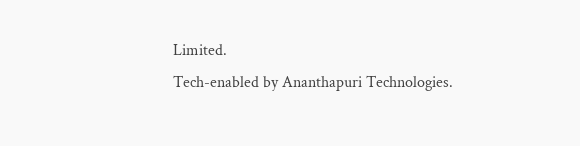Limited.
Tech-enabled by Ananthapuri Technologies.